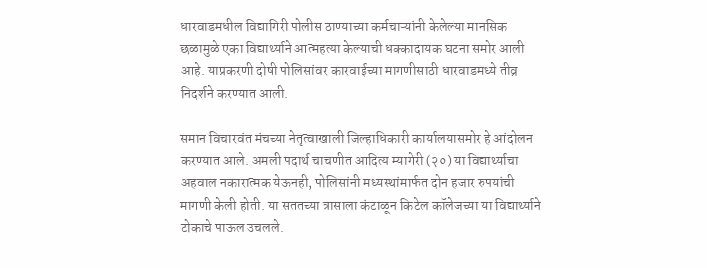धारवाडमधील विद्यागिरी पोलीस ठाण्याच्या कर्मचाऱ्यांनी केलेल्या मानसिक छळामुळे एका विद्यार्थ्याने आत्महत्या केल्याची धक्कादायक घटना समोर आली आहे. याप्रकरणी दोषी पोलिसांवर कारवाईच्या मागणीसाठी धारवाडमध्ये तीव्र निदर्शने करण्यात आली.

समान विचारवंत मंचच्या नेतृत्वाखाली जिल्हाधिकारी कार्यालयासमोर हे आंदोलन करण्यात आले. अमली पदार्थ चाचणीत आदित्य म्यागेरी (२०) या विद्यार्थ्याचा अहवाल नकारात्मक येऊनही, पोलिसांनी मध्यस्थांमार्फत दोन हजार रुपयांची मागणी केली होती. या सततच्या त्रासाला कंटाळून किटेल कॉलेजच्या या विद्यार्थ्याने टोकाचे पाऊल उचलले.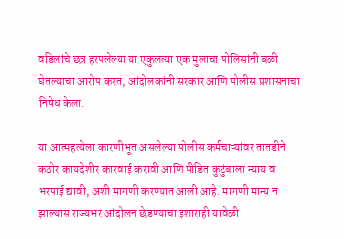वडिलांचे छत्र हरपलेल्या या एकुलत्या एक मुलाचा पोलिसांनी बळी घेतल्याचा आरोप करत, आंदोलकांनी सरकार आणि पोलीस प्रशासनाचा निषेध केला.

या आत्महत्येला कारणीभूत असलेल्या पोलीस कर्मचाऱ्यांवर तातडीने कठोर कायदेशीर कारवाई करावी आणि पीडित कुटुंबाला न्याय व भरपाई द्यावी, अशी मागणी करण्यात आली आहे. मागणी मान्य न झाल्यास राज्यभर आंदोलन छेडण्याचा इशाराही यावेळी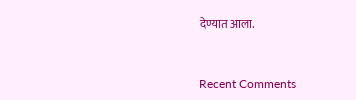देण्यात आला.


Recent Comments